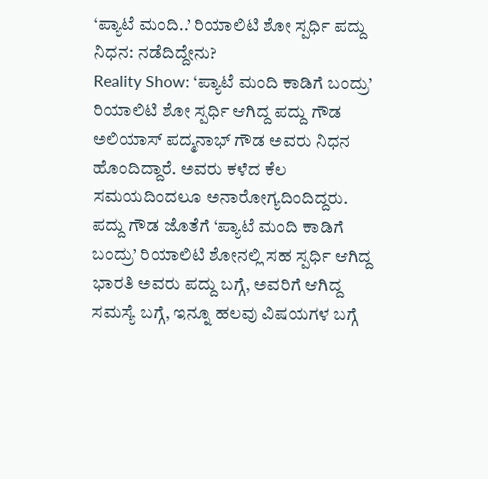‘ಪ್ಯಾಟೆ ಮಂದಿ..’ ರಿಯಾಲಿಟಿ ಶೋ ಸ್ಪರ್ಧಿ ಪದ್ದು ನಿಧನ: ನಡೆದಿದ್ದೇನು?
Reality Show: ‘ಪ್ಯಾಟೆ ಮಂದಿ ಕಾಡಿಗೆ ಬಂದ್ರು’ ರಿಯಾಲಿಟಿ ಶೋ ಸ್ಪರ್ಧಿ ಆಗಿದ್ದ ಪದ್ದು ಗೌಡ ಅಲಿಯಾಸ್ ಪದ್ಮನಾಭ್ ಗೌಡ ಅವರು ನಿಧನ ಹೊಂದಿದ್ದಾರೆ. ಅವರು ಕಳೆದ ಕೆಲ ಸಮಯದಿಂದಲೂ ಅನಾರೋಗ್ಯದಿಂದಿದ್ದರು. ಪದ್ದು ಗೌಡ ಜೊತೆಗೆ ‘ಪ್ಯಾಟೆ ಮಂದಿ ಕಾಡಿಗೆ ಬಂದ್ರು’ ರಿಯಾಲಿಟಿ ಶೋನಲ್ಲಿ ಸಹ ಸ್ಪರ್ಧಿ ಆಗಿದ್ದ ಭಾರತಿ ಅವರು ಪದ್ದು ಬಗ್ಗೆ, ಅವರಿಗೆ ಆಗಿದ್ದ ಸಮಸ್ಯೆ ಬಗ್ಗೆ, ಇನ್ನೂ ಹಲವು ವಿಷಯಗಳ ಬಗ್ಗೆ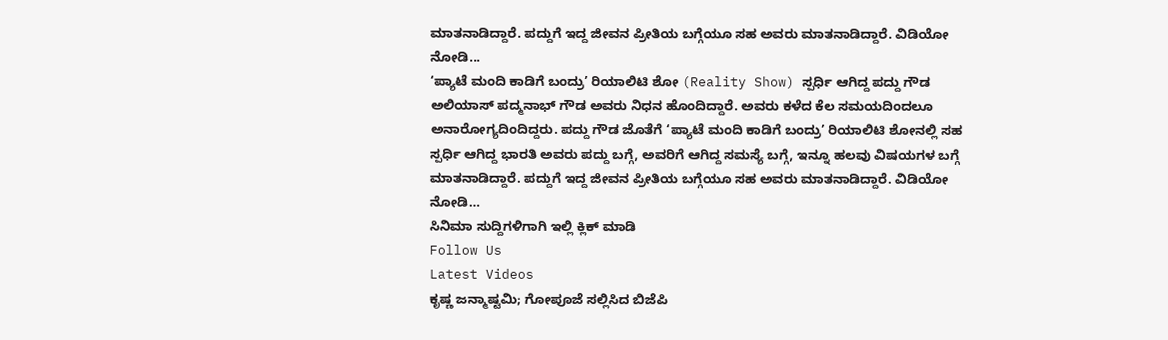ಮಾತನಾಡಿದ್ದಾರೆ. ಪದ್ದುಗೆ ಇದ್ದ ಜೀವನ ಪ್ರೀತಿಯ ಬಗ್ಗೆಯೂ ಸಹ ಅವರು ಮಾತನಾಡಿದ್ದಾರೆ. ವಿಡಿಯೋ ನೋಡಿ...
‘ಪ್ಯಾಟೆ ಮಂದಿ ಕಾಡಿಗೆ ಬಂದ್ರು’ ರಿಯಾಲಿಟಿ ಶೋ (Reality Show) ಸ್ಪರ್ಧಿ ಆಗಿದ್ದ ಪದ್ದು ಗೌಡ ಅಲಿಯಾಸ್ ಪದ್ಮನಾಭ್ ಗೌಡ ಅವರು ನಿಧನ ಹೊಂದಿದ್ದಾರೆ. ಅವರು ಕಳೆದ ಕೆಲ ಸಮಯದಿಂದಲೂ ಅನಾರೋಗ್ಯದಿಂದಿದ್ದರು. ಪದ್ದು ಗೌಡ ಜೊತೆಗೆ ‘ಪ್ಯಾಟೆ ಮಂದಿ ಕಾಡಿಗೆ ಬಂದ್ರು’ ರಿಯಾಲಿಟಿ ಶೋನಲ್ಲಿ ಸಹ ಸ್ಪರ್ಧಿ ಆಗಿದ್ದ ಭಾರತಿ ಅವರು ಪದ್ದು ಬಗ್ಗೆ, ಅವರಿಗೆ ಆಗಿದ್ದ ಸಮಸ್ಯೆ ಬಗ್ಗೆ, ಇನ್ನೂ ಹಲವು ವಿಷಯಗಳ ಬಗ್ಗೆ ಮಾತನಾಡಿದ್ದಾರೆ. ಪದ್ದುಗೆ ಇದ್ದ ಜೀವನ ಪ್ರೀತಿಯ ಬಗ್ಗೆಯೂ ಸಹ ಅವರು ಮಾತನಾಡಿದ್ದಾರೆ. ವಿಡಿಯೋ ನೋಡಿ…
ಸಿನಿಮಾ ಸುದ್ದಿಗಳಿಗಾಗಿ ಇಲ್ಲಿ ಕ್ಲಿಕ್ ಮಾಡಿ
Follow Us
Latest Videos
ಕೃಷ್ಣ ಜನ್ಮಾಷ್ಟಮಿ; ಗೋಪೂಜೆ ಸಲ್ಲಿಸಿದ ಬಿಜೆಪಿ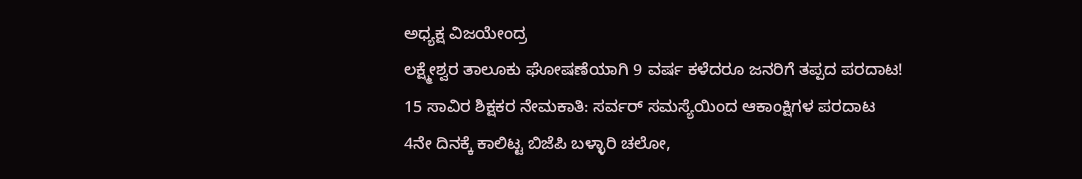ಅಧ್ಯಕ್ಷ ವಿಜಯೇಂದ್ರ
ಲಕ್ಷ್ಮೇಶ್ವರ ತಾಲೂಕು ಘೋಷಣೆಯಾಗಿ 9 ವರ್ಷ ಕಳೆದರೂ ಜನರಿಗೆ ತಪ್ಪದ ಪರದಾಟ!
15 ಸಾವಿರ ಶಿಕ್ಷಕರ ನೇಮಕಾತಿ: ಸರ್ವರ್ ಸಮಸ್ಯೆಯಿಂದ ಆಕಾಂಕ್ಷಿಗಳ ಪರದಾಟ
4ನೇ ದಿನಕ್ಕೆ ಕಾಲಿಟ್ಟ ಬಿಜೆಪಿ ಬಳ್ಳಾರಿ ಚಲೋ,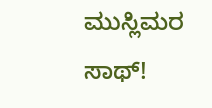ಮುಸ್ಲಿಮರ ಸಾಥ್!